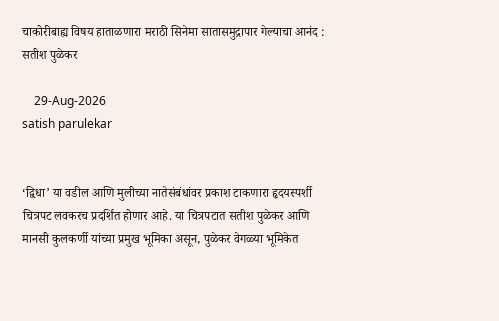चाकोरीबाह्य विषय हाताळणारा मराठी सिनेमा सातासमुद्रापार गेल्याचा आनंद : सतीश पुळेकर

    29-Aug-2026
satish parulekar


‘द्विधा’ या वडील आणि मुलीच्या नातेसंबंधांवर प्रकाश टाकणारा हृदयस्पर्शी चित्रपट लवकरच प्रदर्शित होणार आहे. या चित्रपटात सतीश पुळेकर आणि मानसी कुलकर्णी यांच्या प्रमुख भूमिका असून, पुळेकर वेगळ्या भूमिकेत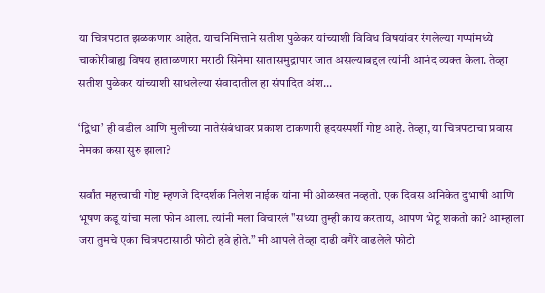या चित्रपटात झळकणार आहेत. याचनिमित्ताने सतीश पुळेकर यांच्याशी विविध विषयांवर रंगलेल्या गप्पांमध्ये चाकोरीबाह्य विषय हाताळणारा मराठी सिनेमा सातासमुद्रापार जात असल्याबद्दल त्यांनी आनंद व्यक्त केला. तेव्हा सतीश पुळेकर यांच्याशी साधलेल्या संवादातील हा संपादित अंश...

‘द्विधा’ ही वडील आणि मुलीच्या नातेसंबंधावर प्रकाश टाकणारी हृदयस्पर्शी गोष्ट आहे. तेव्हा, या चित्रपटाचा प्रवास नेमका कसा सुरु झाला?

सर्वांत महत्त्वाची गोष्ट म्हणजे दिग्दर्शक निलेश नाईक यांना मी ओळखत नव्हतो. एक दिवस अनिकेत दुभाषी आणि भूषण कडू यांचा मला फोन आला. त्यांनी मला विचारलं "सध्या तुम्ही काय करताय, आपण भेटू शकतो का? आम्हाला जरा तुमचे एका चित्रपटासाठी फोटो हवे होते.” मी आपले तेव्हा दाढी वगैरे वाढलेले फोटो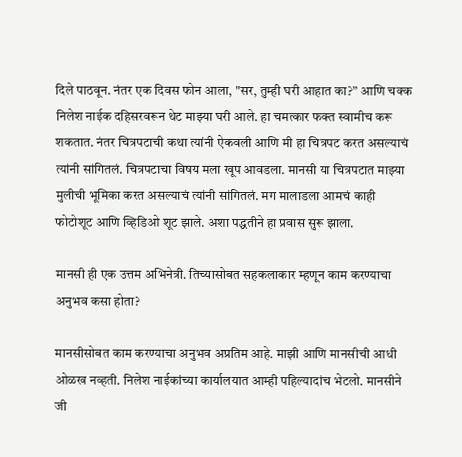दिले पाठवून. नंतर एक दिवस फोन आला, "सर, तुम्ही घरी आहात का?” आणि चक्क निलेश नाईक दहिसरवरून थेट माझ्या घरी आले. हा चमत्कार फक्त स्वामीच करू शकतात. नंतर चित्रपटाची कथा त्यांनी ऐकवली आणि मी हा चित्रपट करत असल्याचं त्यांनी सांगितलं. चित्रपटाचा विषय मला खूप आवडला. मानसी या चित्रपटात माझ्या मुलीची भूमिका करत असल्याचं त्यांनी सांगितलं. मग मालाडला आमचं काही फोटोशूट आणि व्हिडिओ शूट झाले. अशा पद्धतीने हा प्रवास सुरू झाला.

मानसी ही एक उत्तम अभिनेत्री. तिच्यासोबत सहकलाकार म्हणून काम करण्याचा अनुभव कसा होता?

मानसीसोबत काम करण्याचा अनुभव अप्रतिम आहे. माझी आणि मानसीची आधी ओळख नव्हती. निलेश नाईकांच्या कार्यालयात आम्ही पहिल्यादांच भेटलो. मानसीने जी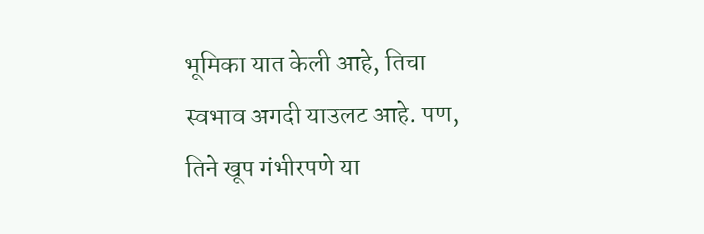भूमिका यात केली आहे, तिचा स्वभाव अगदी याउलट आहे. पण, तिने खूप गंभीरपणे या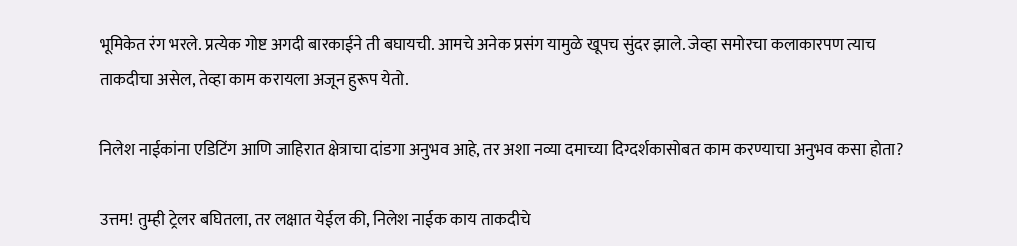भूमिकेत रंग भरले. प्रत्येक गोष्ट अगदी बारकाईने ती बघायची. आमचे अनेक प्रसंग यामुळे खूपच सुंदर झाले. जेव्हा समोरचा कलाकारपण त्याच ताकदीचा असेल, तेव्हा काम करायला अजून हुरूप येतो.

निलेश नाईकांना एडिटिंग आणि जाहिरात क्षेत्राचा दांडगा अनुभव आहे, तर अशा नव्या दमाच्या दिग्दर्शकासोबत काम करण्याचा अनुभव कसा होता?

उत्तम! तुम्ही ट्रेलर बघितला, तर लक्षात येईल की, निलेश नाईक काय ताकदीचे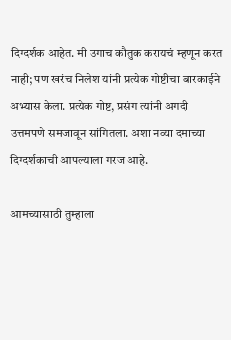दिग्दर्शक आहेत. मी उगाच कौतुक करायचं म्हणून करत नाही; पण खरंच निलेश यांनी प्रत्येक गोष्टीचा बारकाईने अभ्यास केला. प्रत्येक गोष्ट, प्रसंग त्यांनी अगदी उत्तमपणे समजावून सांगितला. अशा नव्या दमाच्या दिग्दर्शकाची आपल्याला गरज आहे.

आमच्यासाठी तुम्हाला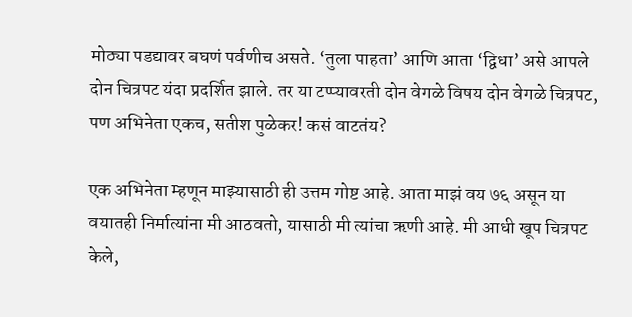मोठ्या पडद्यावर बघणं पर्वणीच असते. ‘तुला पाहता’ आणि आता ‘द्विधा’ असे आपले दोन चित्रपट यंदा प्रदर्शित झाले. तर या टप्प्यावरती दोन वेगळे विषय दोन वेगळे चित्रपट, पण अभिनेता एकच, सतीश पुळेकर! कसं वाटतंय?

एक अभिनेता म्हणून माझ्यासाठी ही उत्तम गोष्ट आहे. आता माझं वय ७६ असून या वयातही निर्मात्यांना मी आठवतो, यासाठी मी त्यांचा ऋणी आहे. मी आधी खूप चित्रपट केले,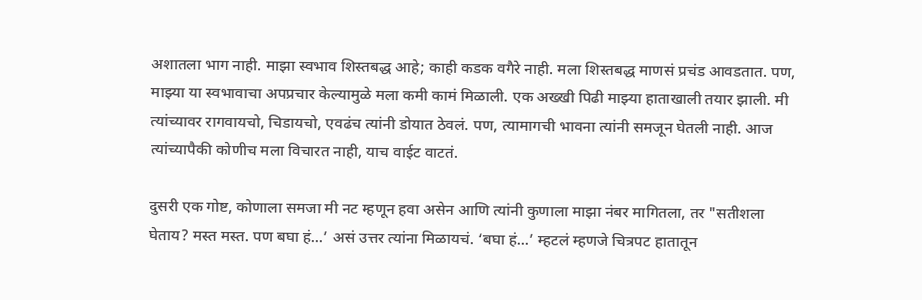अशातला भाग नाही. माझा स्वभाव शिस्तबद्ध आहे; काही कडक वगैरे नाही. मला शिस्तबद्ध माणसं प्रचंड आवडतात. पण, माझ्या या स्वभावाचा अपप्रचार केल्यामुळे मला कमी कामं मिळाली. एक अख्खी पिढी माझ्या हाताखाली तयार झाली. मी त्यांच्यावर रागवायचो, चिडायचो, एवढंच त्यांनी डोयात ठेवलं. पण, त्यामागची भावना त्यांनी समजून घेतली नाही. आज त्यांच्यापैकी कोणीच मला विचारत नाही, याच वाईट वाटतं.

दुसरी एक गोष्ट, कोणाला समजा मी नट म्हणून हवा असेन आणि त्यांनी कुणाला माझा नंबर मागितला, तर "सतीशला घेताय? मस्त मस्त. पण बघा हं...’ असं उत्तर त्यांना मिळायचं. ‘बघा हं...’ म्हटलं म्हणजे चित्रपट हातातून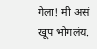गेला! मी असं खूप भोगलंय.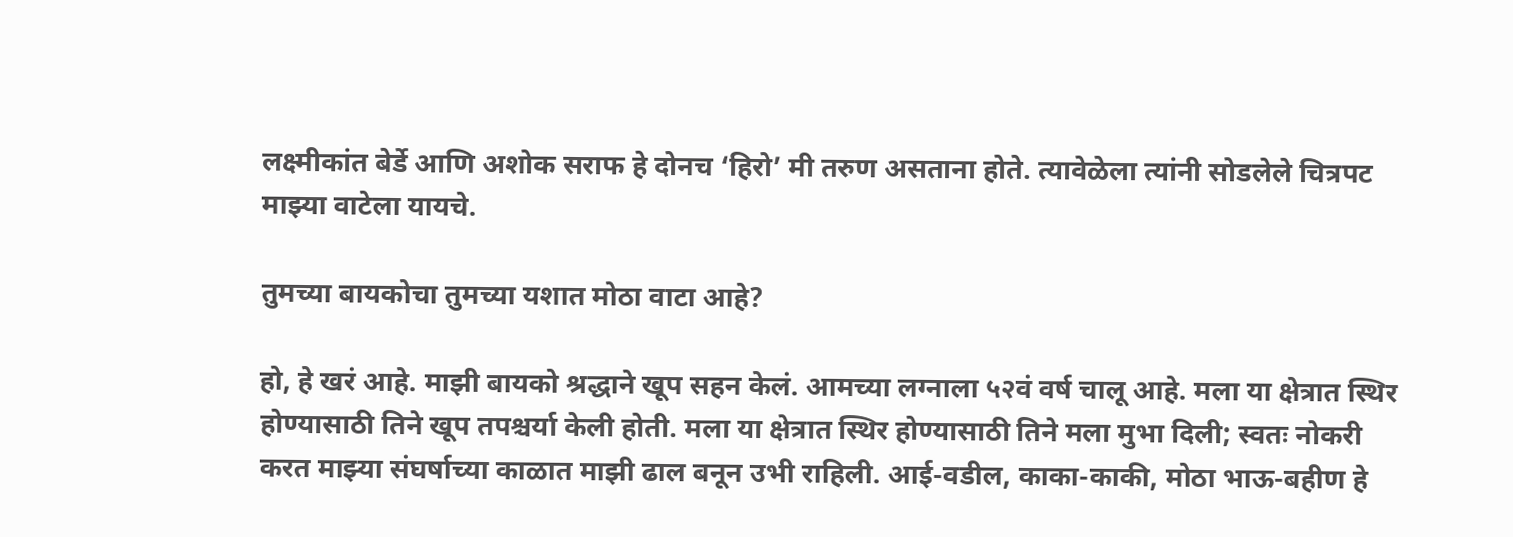लक्ष्मीकांत बेर्डे आणि अशोक सराफ हे दोनच ‘हिरो’ मी तरुण असताना होते. त्यावेळेला त्यांनी सोडलेले चित्रपट माझ्या वाटेला यायचे.

तुमच्या बायकोचा तुमच्या यशात मोठा वाटा आहे?

हो, हे खरं आहे. माझी बायको श्रद्धाने खूप सहन केलं. आमच्या लग्नाला ५२वं वर्ष चालू आहे. मला या क्षेत्रात स्थिर होण्यासाठी तिने खूप तपश्चर्या केली होती. मला या क्षेत्रात स्थिर होण्यासाठी तिने मला मुभा दिली; स्वतः नोकरी करत माझ्या संघर्षाच्या काळात माझी ढाल बनून उभी राहिली. आई-वडील, काका-काकी, मोठा भाऊ-बहीण हे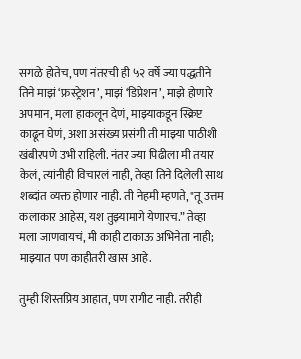सगळे होतेच, पण नंतरची ही ५२ वर्षे ज्या पद्धतीने तिने माझं ‘फ्रस्ट्रेशन’, माझं ‘डिप्रेशन’, माझे होणारे अपमान, मला हाकलून देणं, माझ्याकडून स्क्रिप्ट काढून घेणं, अशा असंख्य प्रसंगी ती माझ्या पाठीशी खंबीरपणे उभी राहिली. नंतर ज्या पिढीला मी तयार केलं, त्यांनीही विचारलं नाही, तेव्हा तिने दिलेली साथ शब्दांत व्यक्त होणार नाही. ती नेहमी म्हणते, "तू उत्तम कलाकार आहेस, यश तुझ्यामागे येणारच.” तेव्हा मला जाणवायचं, मी काही टाकाऊ अभिनेता नाही; माझ्यात पण काहीतरी खास आहे.

तुम्ही शिस्तप्रिय आहात, पण रागीट नाही. तरीही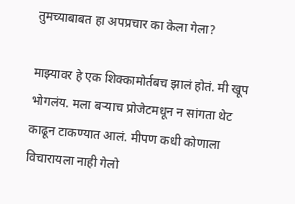तुमच्याबाबत हा अपप्रचार का केला गेला?

माझ्यावर हे एक शिक्कामोर्तबच झालं होतं. मी खूप भोगलंय. मला बर्‍याच प्रोजेटमधून न सांगता थेट काढून टाकण्यात आलं. मीपण कधी कोणाला विचारायला नाही गेलो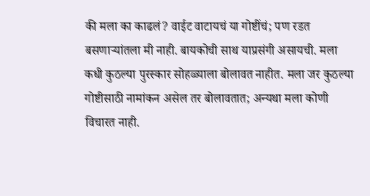की मला का काढलं? वाईट वाटायचं या गोष्टींचं; पण रडत बसणार्‍यांतला मी नाही. बायकोची साथ याप्रसंगी असायची. मला कधी कुठल्या पुरस्कार सोहळ्याला बोलावत नाहीत. मला जर कुठल्या गोष्टीसाठी नामांकन असेल तर बोलावतात; अन्यथा मला कोणी विचारत नाही.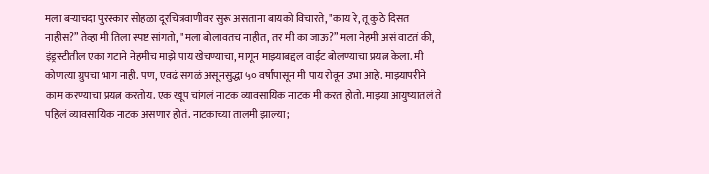मला बर्‍याचदा पुरस्कार सोहळा दूरचित्रवाणीवर सुरू असताना बायको विचारते, "काय रे, तू कुठे दिसत नाहीस?” तेव्हा मी तिला स्पष्ट सांगतो, "मला बोलावतच नाहीत, तर मी का जाऊ?” मला नेहमी असं वाटतं की, इंड्रस्टीतील एका गटाने नेहमीच माझे पाय खेचण्याचा, मागून माझ्याबद्दल वाईट बोलण्याचा प्रयत्न केला. मी कोणत्या ग्रुपचा भाग नाही. पण, एवढं सगळं असूनसुद्धा ५० वर्षांपासून मी पाय रोवून उभा आहे. माझ्यापरीने काम करण्याचा प्रयत्न करतोय. एक खूप चांगलं नाटक व्यावसायिक नाटक मी करत होतो. माझ्या आयुष्यातलं ते पहिलं व्यावसायिक नाटक असणार होतं. नाटकाच्या तालमी झाल्या;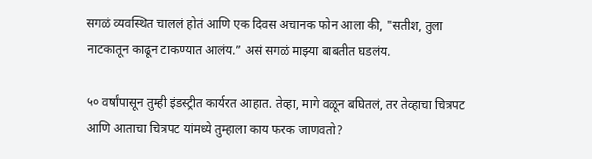सगळं व्यवस्थित चाललं होतं आणि एक दिवस अचानक फोन आला की, "सतीश, तुला नाटकातून काढून टाकण्यात आलंय.” असं सगळं माझ्या बाबतीत घडलंय.

५० वर्षांपासून तुम्ही इंडस्ट्रीत कार्यरत आहात. तेव्हा, मागे वळून बघितलं, तर तेव्हाचा चित्रपट आणि आताचा चित्रपट यांमध्ये तुम्हाला काय फरक जाणवतो?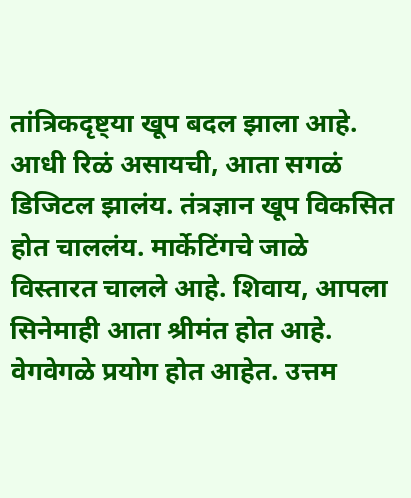तांत्रिकदृष्ट्या खूप बदल झाला आहे. आधी रिळं असायची, आता सगळं डिजिटल झालंय. तंत्रज्ञान खूप विकसित होत चाललंय. मार्केटिंगचे जाळे विस्तारत चालले आहे. शिवाय, आपला सिनेमाही आता श्रीमंत होत आहे. वेगवेगळे प्रयोग होत आहेत. उत्तम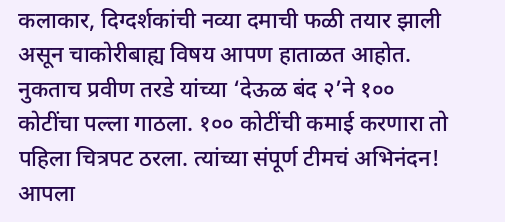कलाकार, दिग्दर्शकांची नव्या दमाची फळी तयार झाली असून चाकोरीबाह्य विषय आपण हाताळत आहोत. नुकताच प्रवीण तरडे यांच्या ‘देऊळ बंद २’ने १०० कोटींचा पल्ला गाठला. १०० कोटींची कमाई करणारा तो पहिला चित्रपट ठरला. त्यांच्या संपूर्ण टीमचं अभिनंदन! आपला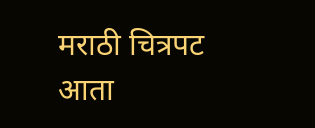मराठी चित्रपट आता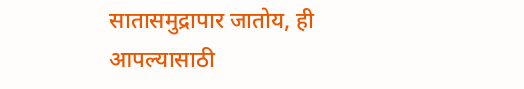सातासमुद्रापार जातोय, ही आपल्यासाठी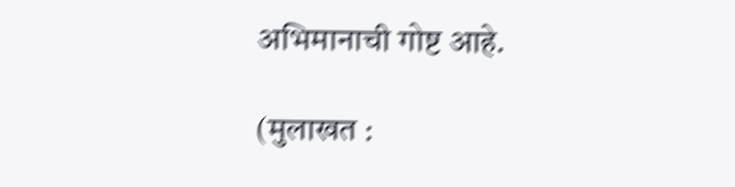अभिमानाची गोष्ट आहे.

(मुलाखत :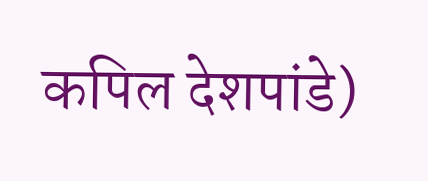कपिल देशपांडे)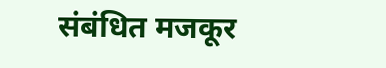संबंधित मजकूर